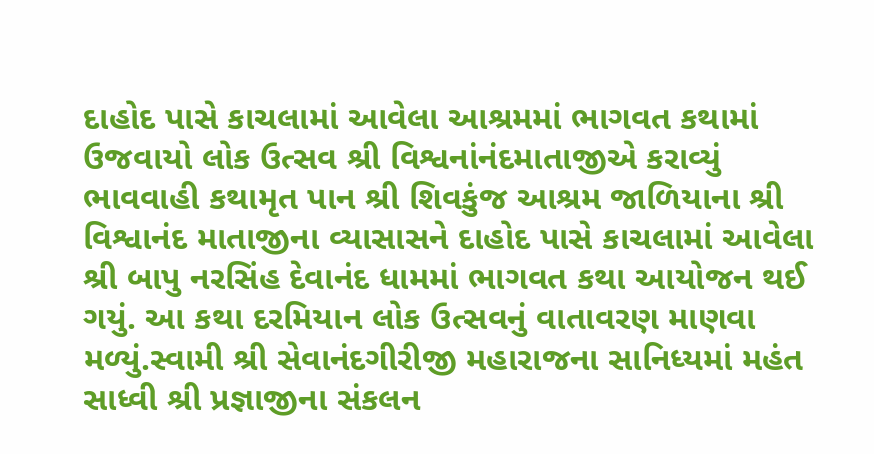દાહોદ પાસે કાચલામાં આવેલા આશ્રમમાં ભાગવત કથામાં ઉજવાયો લોક ઉત્સવ શ્રી વિશ્વનાંનંદમાતાજીએ કરાવ્યું ભાવવાહી કથામૃત પાન શ્રી શિવકુંજ આશ્રમ જાળિયાના શ્રી વિશ્વાનંદ માતાજીના વ્યાસાસને દાહોદ પાસે કાચલામાં આવેલા શ્રી બાપુ નરસિંહ દેવાનંદ ધામમાં ભાગવત કથા આયોજન થઈ ગયું. આ કથા દરમિયાન લોક ઉત્સવનું વાતાવરણ માણવા મળ્યું.સ્વામી શ્રી સેવાનંદગીરીજી મહારાજના સાનિધ્યમાં મહંત સાધ્વી શ્રી પ્રજ્ઞાજીના સંકલન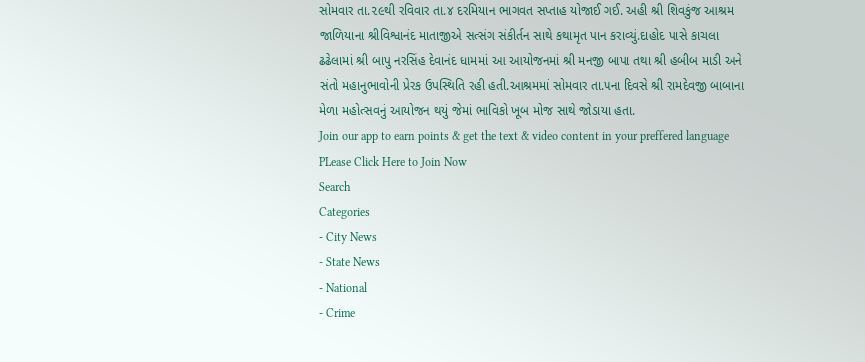સોમવાર તા.૨૯થી રવિવાર તા.૪ દરમિયાન ભાગવત સપ્તાહ યોજાઈ ગઈ. અહી શ્રી શિવકુંજ આશ્રમ જાળિયાના શ્રીવિશ્વાનંદ માતાજીએ સત્સંગ સંકીર્તન સાથે કથામૃત પાન કરાવ્યું.દાહોદ પાસે કાચલા ઢઢેલામાં શ્રી બાપુ નરસિંહ દેવાનંદ ધામમાં આ આયોજનમાં શ્રી મનજી બાપા તથા શ્રી હબીબ માડી અને સંતો મહાનુભાવોની પ્રેરક ઉપસ્થિતિ રહી હતી.આશ્રમમાં સોમવાર તા.૫ના દિવસે શ્રી રામદેવજી બાબાના મેળા મહોત્સવનું આયોજન થયું જેમાં ભાવિકો ખૂબ મોજ સાથે જોડાયા હતા.
Join our app to earn points & get the text & video content in your preffered language
PLease Click Here to Join Now
Search
Categories
- City News
- State News
- National
- Crime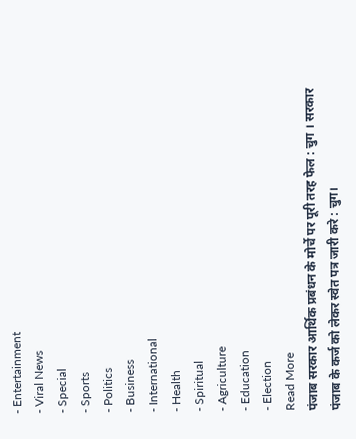- Entertainment
- Viral News
- Special
- Sports
- Politics
- Business
- International
- Health
- Spiritual
- Agriculture
- Education
- Election
Read More
पंजाब सरकार आर्थिक प्रबंधन के मोर्चे पर पूरी तरह फेल : चुग । सरकार पंजाब के कर्ज को लेकर स्वेत पत्र जारी करे : चुग।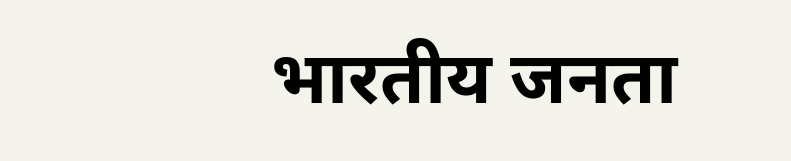भारतीय जनता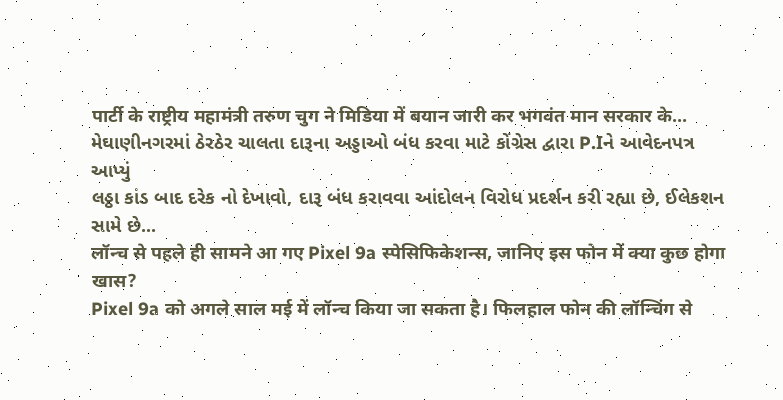पार्टी के राष्ट्रीय महामंत्री तरुण चुग ने मिडिया में बयान जारी कर भगवंत मान सरकार के...
મેઘાણીનગરમાં ઠેરઠેર ચાલતા દારૂના અડ્ડાઓ બંધ કરવા માટે કોંગ્રેસ દ્વારા P.Iને આવેદનપત્ર આપ્યું
લઠ્ઠા કાંડ બાદ દરેક નો દેખાવો, દારૂ બંધ કરાવવા આંદોલન વિરોધ પ્રદર્શન કરી રહ્યા છે, ઈલેકશન સામે છે...
लॉन्च से पहले ही सामने आ गए Pixel 9a स्पेसिफिकेशन्स, जानिए इस फोन में क्या कुछ होगा खास?
Pixel 9a को अगले साल मई में लॉन्च किया जा सकता है। फिलहाल फोन की लॉन्चिंग से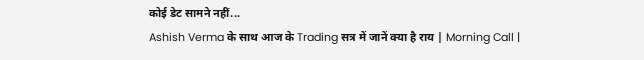कोई डेट सामने नहीं...
Ashish Verma के साथ आज के Trading सत्र में जानें क्या है राय | Morning Call |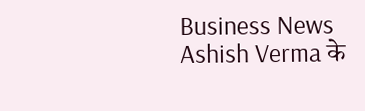Business News
Ashish Verma के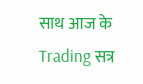साथ आज के Trading सत्र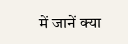में जानें क्या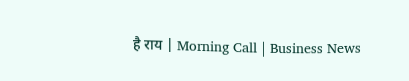है राय | Morning Call | Business News